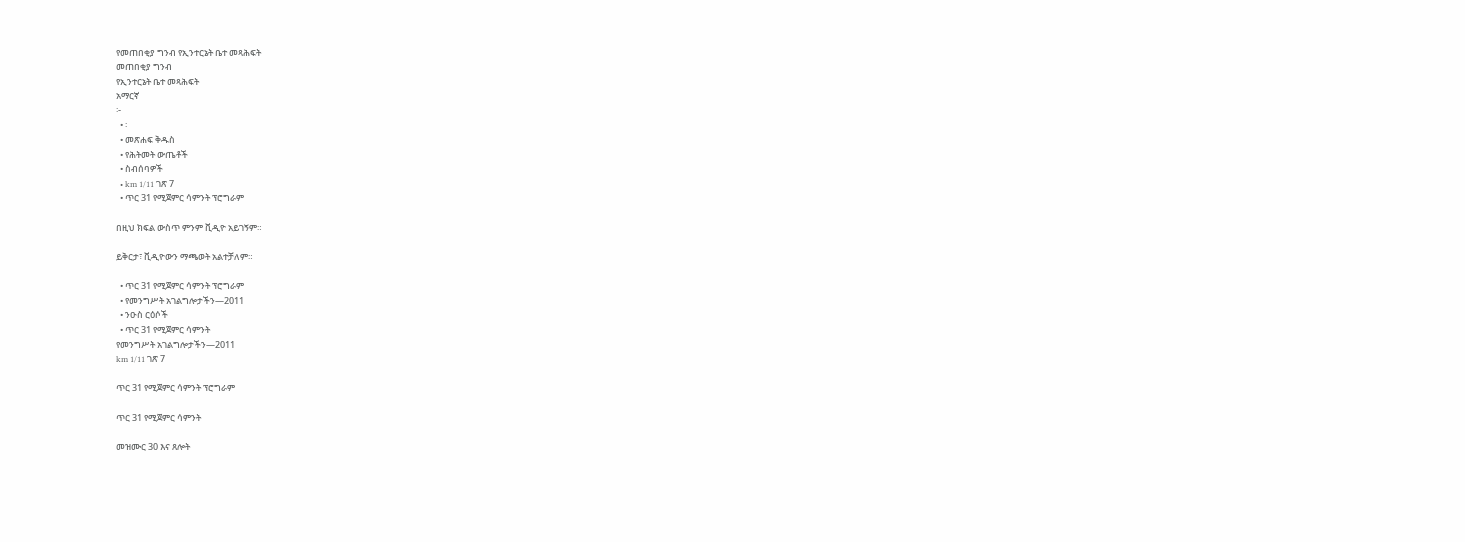የመጠበቂያ ግንብ የኢንተርኔት ቤተ መጻሕፍት
መጠበቂያ ግንብ
የኢንተርኔት ቤተ መጻሕፍት
አማርኛ
፦
  • ፡
  • መጽሐፍ ቅዱስ
  • የሕትመት ውጤቶች
  • ስብሰባዎች
  • km 1/11 ገጽ 7
  • ጥር 31 የሚጀምር ሳምንት ፕሮግራም

በዚህ ክፍል ውስጥ ምንም ቪዲዮ አይገኝም።

ይቅርታ፣ ቪዲዮውን ማጫወት አልተቻለም።

  • ጥር 31 የሚጀምር ሳምንት ፕሮግራም
  • የመንግሥት አገልግሎታችን—2011
  • ንዑስ ርዕሶች
  • ጥር 31 የሚጀምር ሳምንት
የመንግሥት አገልግሎታችን—2011
km 1/11 ገጽ 7

ጥር 31 የሚጀምር ሳምንት ፕሮግራም

ጥር 31 የሚጀምር ሳምንት

መዝሙር 30 እና ጸሎት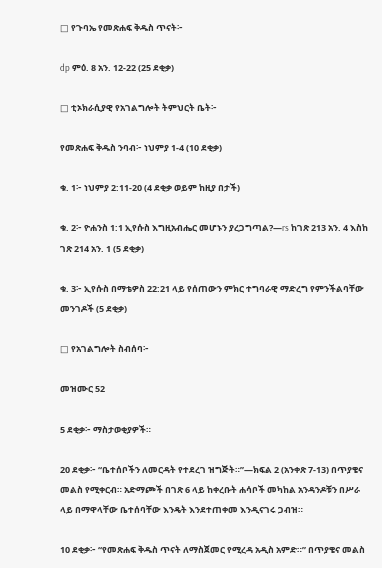□ የጉባኤ የመጽሐፍ ቅዱስ ጥናት፦

dp ምዕ. 8 አን. 12-22 (25 ደቂቃ)

□ ቲኦክራሲያዊ የአገልግሎት ትምህርት ቤት፦

የመጽሐፍ ቅዱስ ንባብ፦ ነህምያ 1-4 (10 ደቂቃ)

ቁ. 1፦ ነህምያ 2:11-20 (4 ደቂቃ ወይም ከዚያ በታች)

ቁ. 2፦ ዮሐንስ 1:1 ኢየሱስ እግዚአብሔር መሆኑን ያረጋግጣል?—rs ከገጽ 213 አን. 4 እስከ ገጽ 214 አን. 1 (5 ደቂቃ)

ቁ. 3፦ ኢየሱስ በማቴዎስ 22:21 ላይ የሰጠውን ምክር ተግባራዊ ማድረግ የምንችልባቸው መንገዶች (5 ደቂቃ)

□ የአገልግሎት ስብሰባ፦

መዝሙር 52

5 ደቂቃ፦ ማስታወቂያዎች።

20 ደቂቃ፦ “ቤተሰቦችን ለመርዳት የተደረገ ዝግጅት።”—ክፍል 2 (አንቀጽ 7-13) በጥያቄና መልስ የሚቀርብ። አድማጮች በገጽ 6 ላይ ከቀረቡት ሐሳቦች መካከል አንዳንዶቹን በሥራ ላይ በማዋላቸው ቤተሰባቸው እንዴት እንደተጠቀመ እንዲናገሩ ጋብዝ።

10 ደቂቃ፦ “የመጽሐፍ ቅዱስ ጥናት ለማስጀመር የሚረዳ አዲስ አምድ።” በጥያቄና መልስ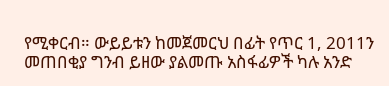የሚቀርብ። ውይይቱን ከመጀመርህ በፊት የጥር 1, 2011ን መጠበቂያ ግንብ ይዘው ያልመጡ አስፋፊዎች ካሉ አንድ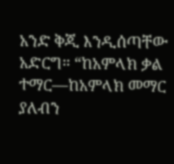አንድ ቅጂ እንዲሰጣቸው አድርግ። “ከአምላክ ቃል ተማር—ከአምላክ መማር ያለብን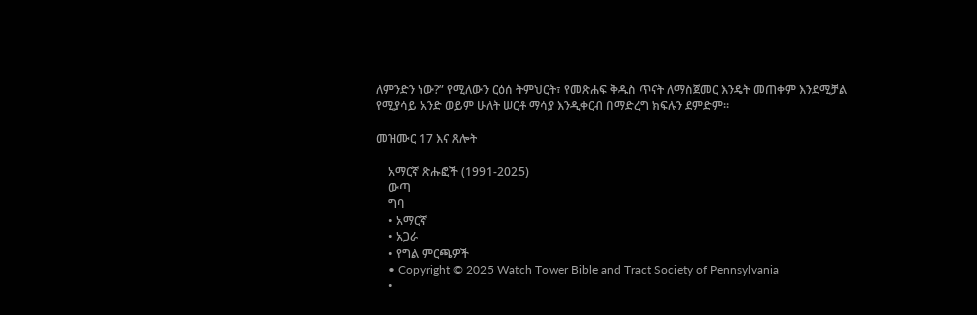ለምንድን ነው?” የሚለውን ርዕሰ ትምህርት፣ የመጽሐፍ ቅዱስ ጥናት ለማስጀመር እንዴት መጠቀም እንደሚቻል የሚያሳይ አንድ ወይም ሁለት ሠርቶ ማሳያ እንዲቀርብ በማድረግ ክፍሉን ደምድም።

መዝሙር 17 እና ጸሎት

    አማርኛ ጽሑፎች (1991-2025)
    ውጣ
    ግባ
    • አማርኛ
    • አጋራ
    • የግል ምርጫዎች
    • Copyright © 2025 Watch Tower Bible and Tract Society of Pennsylvania
    •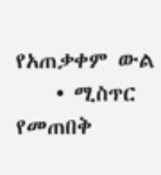የአጠቃቀም ውል
    • ሚስጥር የመጠበቅ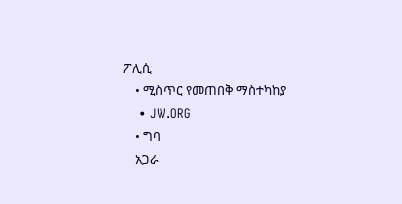ፖሊሲ
    • ሚስጥር የመጠበቅ ማስተካከያ
    • JW.ORG
    • ግባ
    አጋራ